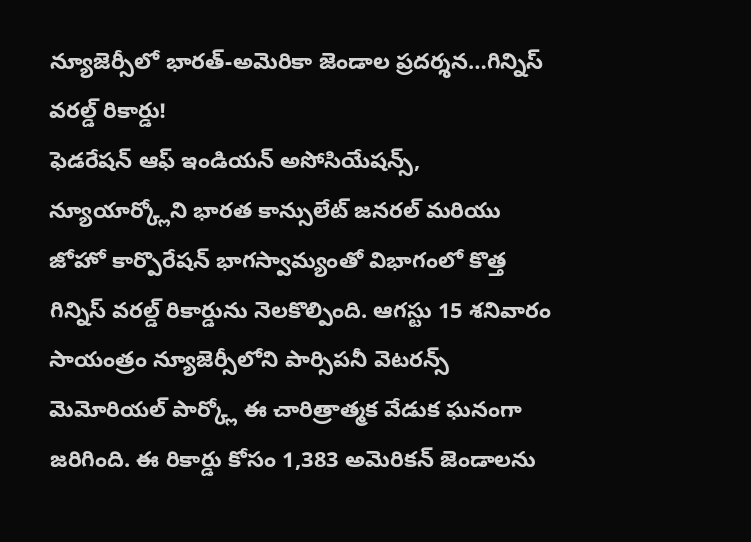న్యూజెర్సీలో భారత్-అమెరికా జెండాల ప్రదర్శన…గిన్నిస్ వరల్డ్ రికార్డు!
ఫెడరేషన్ ఆఫ్ ఇండియన్ అసోసియేషన్స్, న్యూయార్క్లోని భారత కాన్సులేట్ జనరల్ మరియు జోహో కార్పొరేషన్ భాగస్వామ్యంతో విభాగంలో కొత్త గిన్నిస్ వరల్డ్ రికార్డును నెలకొల్పింది. ఆగస్టు 15 శనివారం సాయంత్రం న్యూజెర్సీలోని పార్సిపనీ వెటరన్స్ మెమోరియల్ పార్క్లో ఈ చారిత్రాత్మక వేడుక ఘనంగా జరిగింది. ఈ రికార్డు కోసం 1,383 అమెరికన్ జెండాలను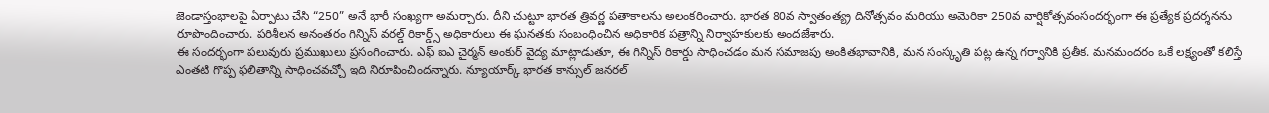జెండాస్తంభాలపై ఏర్పాటు చేసి “250” అనే భారీ సంఖ్యగా అమర్చారు. దీని చుట్టూ భారత త్రివర్ణ పతాకాలను అలంకరించారు. భారత 80వ స్వాతంత్య్ర దినోత్సవం మరియు అమెరికా 250వ వార్షికోత్సవంసందర్భంగా ఈ ప్రత్యేక ప్రదర్శనను రూపొందించారు. పరిశీలన అనంతరం గిన్నిస్ వరల్డ్ రికార్డ్స్ అధికారులు ఈ ఘనతకు సంబంధించిన అధికారిక పత్రాన్ని నిర్వాహకులకు అందజేశారు.
ఈ సందర్భంగా పలువురు ప్రముఖులు ప్రసంగించారు. ఎఫ్ ఐఎ చైర్మన్ అంకుర్ వైద్య మాట్లాడుతూ, ఈ గిన్నిస్ రికార్డు సాధించడం మన సమాజపు అంకితభావానికి, మన సంస్కృతి పట్ల ఉన్న గర్వానికి ప్రతీక. మనమందరం ఒకే లక్ష్యంతో కలిస్తే ఎంతటి గొప్ప ఫలితాన్ని సాధించవచ్చో ఇది నిరూపించిందన్నారు. న్యూయార్క్ భారత కాన్సుల్ జనరల్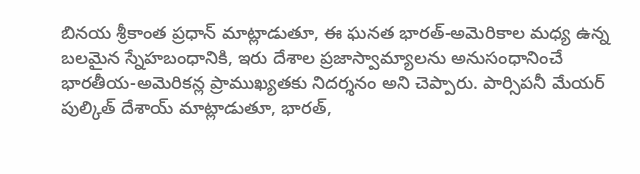బినయ శ్రీకాంత ప్రధాన్ మాట్లాడుతూ, ఈ ఘనత భారత్-అమెరికాల మధ్య ఉన్న బలమైన స్నేహబంధానికి, ఇరు దేశాల ప్రజాస్వామ్యాలను అనుసంధానించే భారతీయ-అమెరికన్ల ప్రాముఖ్యతకు నిదర్శనం అని చెప్పారు. పార్సిపనీ మేయర్ పుల్కిత్ దేశాయ్ మాట్లాడుతూ, భారత్,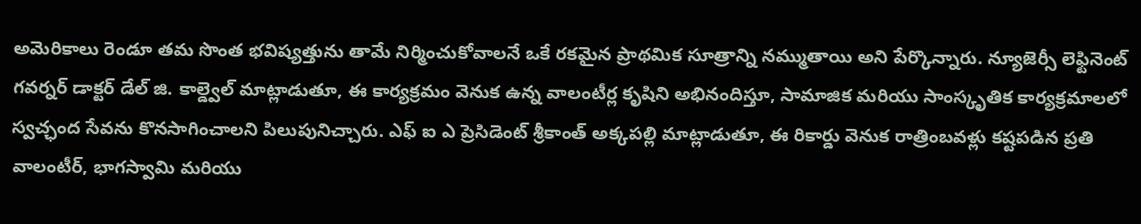అమెరికాలు రెండూ తమ సొంత భవిష్యత్తును తామే నిర్మించుకోవాలనే ఒకే రకమైన ప్రాథమిక సూత్రాన్ని నమ్ముతాయి అని పేర్కొన్నారు. న్యూజెర్సీ లెఫ్టినెంట్ గవర్నర్ డాక్టర్ డేల్ జి. కాల్డ్వెల్ మాట్లాడుతూ, ఈ కార్యక్రమం వెనుక ఉన్న వాలంటీర్ల కృషిని అభినందిస్తూ, సామాజిక మరియు సాంస్కృతిక కార్యక్రమాలలో స్వచ్ఛంద సేవను కొనసాగించాలని పిలుపునిచ్చారు. ఎఫ్ ఐ ఎ ప్రెసిడెంట్ శ్రీకాంత్ అక్కపల్లి మాట్లాడుతూ, ఈ రికార్డు వెనుక రాత్రింబవళ్లు కష్టపడిన ప్రతి వాలంటీర్, భాగస్వామి మరియు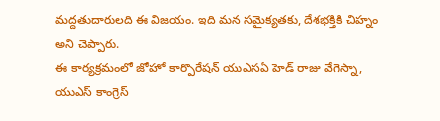మద్దతుదారులది ఈ విజయం. ఇది మన సమైక్యతకు, దేశభక్తికి చిహ్నం అని చెప్పారు.
ఈ కార్యక్రమంలో జోహో కార్పొరేషన్ యుఎసఏ హెడ్ రాజు వేగెస్నా, యుఎస్ కాంగ్రెస్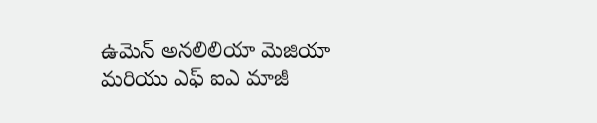ఉమెన్ అనలిలియా మెజియా మరియు ఎఫ్ ఐఎ మాజీ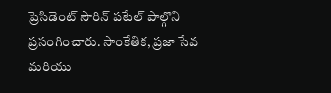ప్రెసిడెంట్ సౌరిన్ పటేల్ పాల్గొని ప్రసంగించారు. సాంకేతిక, ప్రజా సేవ మరియు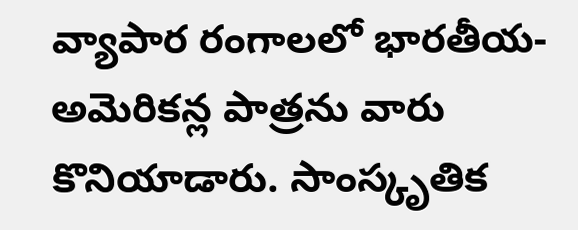వ్యాపార రంగాలలో భారతీయ-అమెరికన్ల పాత్రను వారు కొనియాడారు. సాంస్కృతిక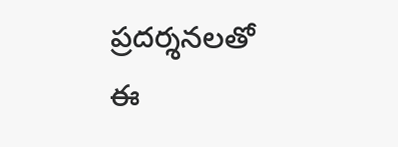ప్రదర్శనలతో ఈ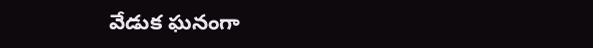వేడుక ఘనంగా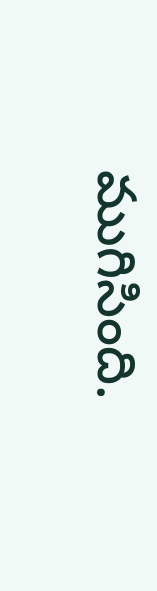ముగిసింది.